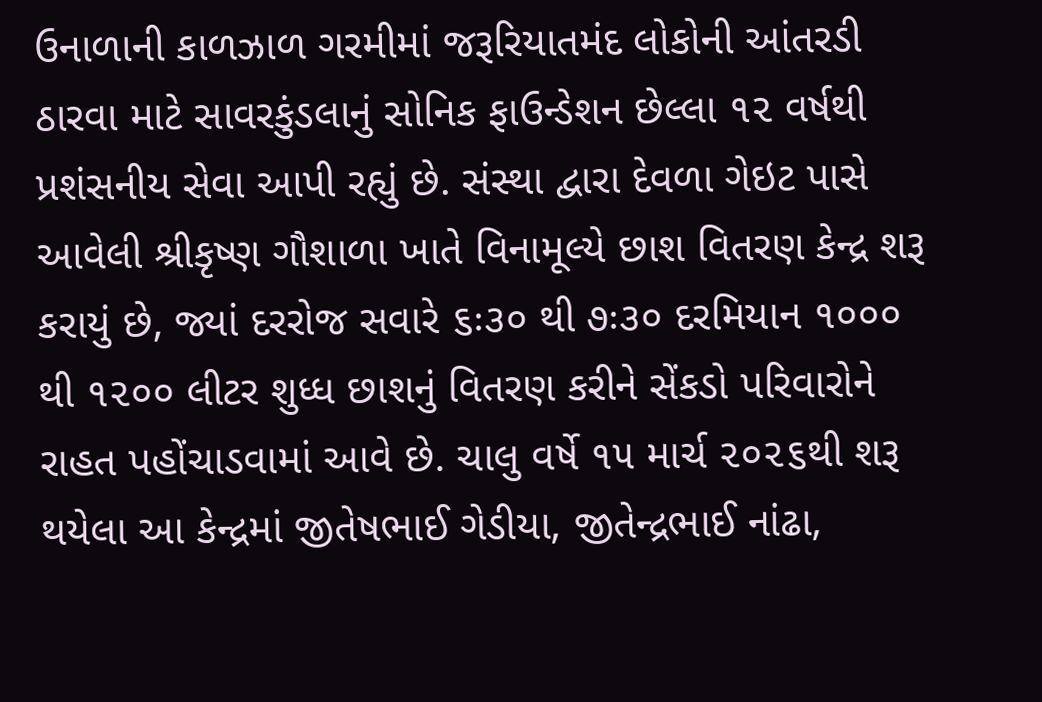ઉનાળાની કાળઝાળ ગરમીમાં જરૂરિયાતમંદ લોકોની આંતરડી ઠારવા માટે સાવરકુંડલાનું સોનિક ફાઉન્ડેશન છેલ્લા ૧૨ વર્ષથી પ્રશંસનીય સેવા આપી રહ્યું છે. સંસ્થા દ્વારા દેવળા ગેઇટ પાસે આવેલી શ્રીકૃષ્ણ ગૌશાળા ખાતે વિનામૂલ્યે છાશ વિતરણ કેન્દ્ર શરૂ કરાયું છે, જ્યાં દરરોજ સવારે ૬ઃ૩૦ થી ૭ઃ૩૦ દરમિયાન ૧૦૦૦ થી ૧૨૦૦ લીટર શુધ્ધ છાશનું વિતરણ કરીને સેંકડો પરિવારોને રાહત પહોંચાડવામાં આવે છે. ચાલુ વર્ષે ૧૫ માર્ચ ૨૦૨૬થી શરૂ થયેલા આ કેન્દ્રમાં જીતેષભાઈ ગેડીયા, જીતેન્દ્રભાઈ નાંઢા,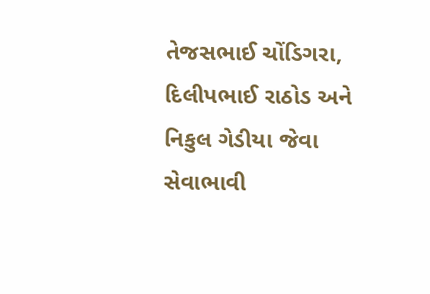તેજસભાઈ ચોંડિગરા, દિલીપભાઈ રાઠોડ અને નિકુલ ગેડીયા જેવા સેવાભાવી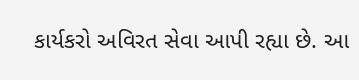કાર્યકરો અવિરત સેવા આપી રહ્યા છે. આ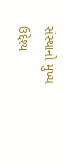સંસ્થાનો મુખ્ય ઉદ્દેશ્ય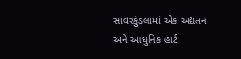સાવરકુંડલામાં એક અદ્યતન અને આધુનિક હાર્ટ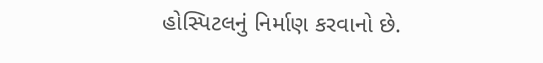હોસ્પિટલનું નિર્માણ કરવાનો છે.